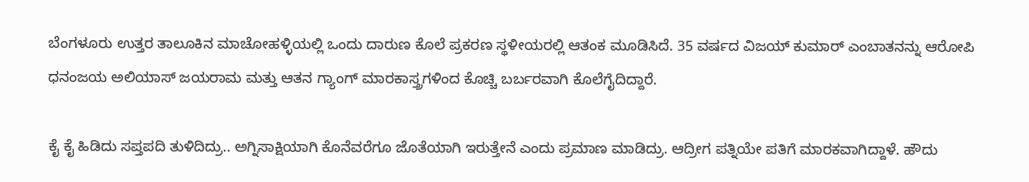ಬೆಂಗಳೂರು ಉತ್ತರ ತಾಲೂಕಿನ ಮಾಚೋಹಳ್ಳಿಯಲ್ಲಿ ಒಂದು ದಾರುಣ ಕೊಲೆ ಪ್ರಕರಣ ಸ್ಥಳೀಯರಲ್ಲಿ ಆತಂಕ ಮೂಡಿಸಿದೆ. 35 ವರ್ಷದ ವಿಜಯ್ ಕುಮಾರ್ ಎಂಬಾತನನ್ನು ಆರೋಪಿ ಧನಂಜಯ ಅಲಿಯಾಸ್ ಜಯರಾಮ ಮತ್ತು ಆತನ ಗ್ಯಾಂಗ್ ಮಾರಕಾಸ್ತ್ರಗಳಿಂದ ಕೊಚ್ಚಿ ಬರ್ಬರವಾಗಿ ಕೊಲೆಗೈದಿದ್ದಾರೆ.

ಕೈ ಕೈ ಹಿಡಿದು ಸಪ್ತಪದಿ ತುಳಿದಿದ್ರು.. ಅಗ್ನಿಸಾಕ್ಷಿಯಾಗಿ ಕೊನೆವರೆಗೂ ಜೊತೆಯಾಗಿ ಇರುತ್ತೇನೆ ಎಂದು ಪ್ರಮಾಣ ಮಾಡಿದ್ರು. ಆದ್ರೀಗ ಪತ್ನಿಯೇ ಪತಿಗೆ ಮಾರಕವಾಗಿದ್ದಾಳೆ. ಹೌದು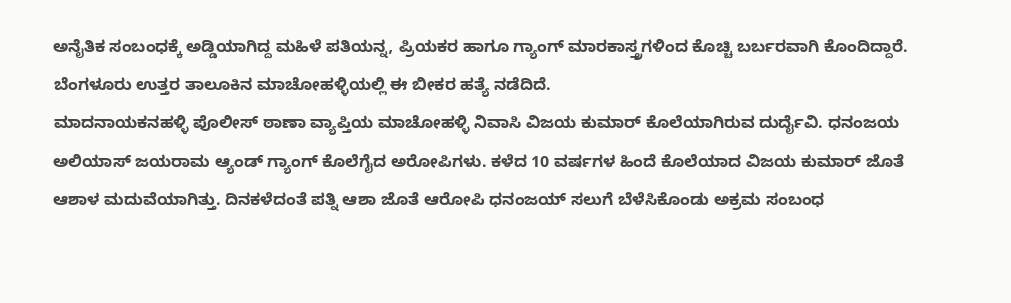ಅನೈತಿಕ ಸಂಬಂಧಕ್ಕೆ ಅಡ್ಡಿಯಾಗಿದ್ದ ಮಹಿಳೆ ಪತಿಯನ್ನ, ಪ್ರಿಯಕರ ಹಾಗೂ ಗ್ಯಾಂಗ್ ಮಾರಕಾಸ್ತ್ರಗಳಿಂದ ಕೊಚ್ಚಿ ಬರ್ಬರವಾಗಿ ಕೊಂದಿದ್ದಾರೆ. ಬೆಂಗಳೂರು ಉತ್ತರ ತಾಲೂಕಿನ ಮಾಚೋಹಳ್ಳಿಯಲ್ಲಿ ಈ ಬೀಕರ ಹತ್ಯೆ ನಡೆದಿದೆ.
ಮಾದನಾಯಕನಹಳ್ಳಿ ಪೊಲೀಸ್ ಠಾಣಾ ವ್ಯಾಪ್ತಿಯ ಮಾಚೋಹಳ್ಳಿ ನಿವಾಸಿ ವಿಜಯ ಕುಮಾರ್ ಕೊಲೆಯಾಗಿರುವ ದುರ್ದೈವಿ. ಧನಂಜಯ ಅಲಿಯಾಸ್ ಜಯರಾಮ ಆ್ಯಂಡ್ ಗ್ಯಾಂಗ್ ಕೊಲೆಗೈದ ಅರೋಪಿಗಳು. ಕಳೆದ 10 ವರ್ಷಗಳ ಹಿಂದೆ ಕೊಲೆಯಾದ ವಿಜಯ ಕುಮಾರ್ ಜೊತೆ ಆಶಾಳ ಮದುವೆಯಾಗಿತ್ತು. ದಿನಕಳೆದಂತೆ ಪತ್ನಿ ಆಶಾ ಜೊತೆ ಆರೋಪಿ ಧನಂಜಯ್ ಸಲುಗೆ ಬೆಳೆಸಿಕೊಂಡು ಅಕ್ರಮ ಸಂಬಂಧ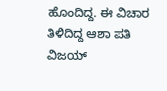ಹೊಂದಿದ್ದ. ಈ ವಿಚಾರ ತಿಳಿದಿದ್ದ ಆಶಾ ಪತಿ ವಿಜಯ್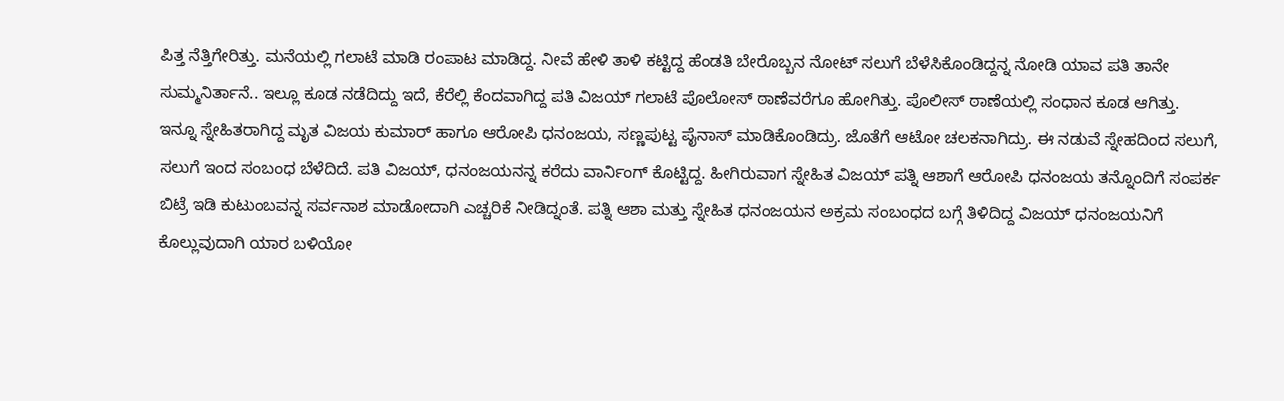ಪಿತ್ತ ನೆತ್ತಿಗೇರಿತ್ತು. ಮನೆಯಲ್ಲಿ ಗಲಾಟೆ ಮಾಡಿ ರಂಪಾಟ ಮಾಡಿದ್ದ. ನೀವೆ ಹೇಳಿ ತಾಳಿ ಕಟ್ಟಿದ್ದ ಹೆಂಡತಿ ಬೇರೊಬ್ಬನ ನೋಟ್ ಸಲುಗೆ ಬೆಳೆಸಿಕೊಂಡಿದ್ದನ್ನ ನೋಡಿ ಯಾವ ಪತಿ ತಾನೇ ಸುಮ್ಮನಿರ್ತಾನೆ.. ಇಲ್ಲೂ ಕೂಡ ನಡೆದಿದ್ದು ಇದೆ, ಕೆರೆಲ್ಲಿ ಕೆಂದವಾಗಿದ್ದ ಪತಿ ವಿಜಯ್ ಗಲಾಟೆ ಪೊಲೋಸ್ ಠಾಣೆವರೆಗೂ ಹೋಗಿತ್ತು. ಪೊಲೀಸ್ ಠಾಣೆಯಲ್ಲಿ ಸಂಧಾನ ಕೂಡ ಆಗಿತ್ತು.
ಇನ್ನೂ ಸ್ನೇಹಿತರಾಗಿದ್ದ ಮೃತ ವಿಜಯ ಕುಮಾರ್ ಹಾಗೂ ಆರೋಪಿ ಧನಂಜಯ, ಸಣ್ಣಪುಟ್ಟ ಪೈನಾಸ್ ಮಾಡಿಕೊಂಡಿದ್ರು. ಜೊತೆಗೆ ಆಟೋ ಚಲಕನಾಗಿದ್ರು. ಈ ನಡುವೆ ಸ್ನೇಹದಿಂದ ಸಲುಗೆ, ಸಲುಗೆ ಇಂದ ಸಂಬಂಧ ಬೆಳೆದಿದೆ. ಪತಿ ವಿಜಯ್, ಧನಂಜಯನನ್ನ ಕರೆದು ವಾರ್ನಿಂಗ್ ಕೊಟ್ಟಿದ್ದ. ಹೀಗಿರುವಾಗ ಸ್ನೇಹಿತ ವಿಜಯ್ ಪತ್ನಿ ಆಶಾಗೆ ಆರೋಪಿ ಧನಂಜಯ ತನ್ನೊಂದಿಗೆ ಸಂಪರ್ಕ ಬಿಟ್ರೆ ಇಡಿ ಕುಟುಂಬವನ್ನ ಸರ್ವನಾಶ ಮಾಡೋದಾಗಿ ಎಚ್ಚರಿಕೆ ನೀಡಿದ್ನಂತೆ. ಪತ್ನಿ ಆಶಾ ಮತ್ತು ಸ್ನೇಹಿತ ಧನಂಜಯನ ಅಕ್ರಮ ಸಂಬಂಧದ ಬಗ್ಗೆ ತಿಳಿದಿದ್ದ ವಿಜಯ್ ಧನಂಜಯನಿಗೆ ಕೊಲ್ಲುವುದಾಗಿ ಯಾರ ಬಳಿಯೋ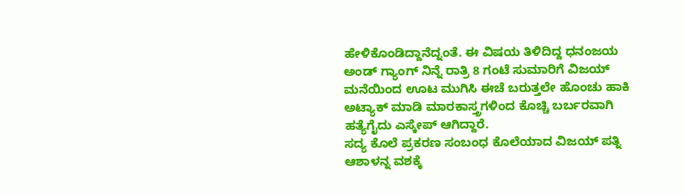ಹೇಳಿಕೊಂಡಿದ್ದಾನೆದ್ನಂತೆ. ಈ ವಿಷಯ ತಿಳಿದಿದ್ದ ಧನಂಜಯ ಅಂಡ್ ಗ್ಯಾಂಗ್ ನಿನ್ನೆ ರಾತ್ರಿ 8 ಗಂಟೆ ಸುಮಾರಿಗೆ ವಿಜಯ್ ಮನೆಯಿಂದ ಊಟ ಮುಗಿಸಿ ಈಚೆ ಬರುತ್ತಲೇ ಹೊಂಚು ಹಾಕಿ ಅಟ್ಯಾಕ್ ಮಾಡಿ ಮಾರಕಾಸ್ತ್ರಗಳಿಂದ ಕೊಚ್ಚಿ ಬರ್ಬರವಾಗಿ ಹತ್ಯೆಗೈದು ಎಸ್ಕೇಪ್ ಆಗಿದ್ದಾರೆ.
ಸದ್ಯ ಕೊಲೆ ಪ್ರಕರಣ ಸಂಬಂಧ ಕೊಲೆಯಾದ ವಿಜಯ್ ಪತ್ನಿ ಆಶಾಳನ್ನ ವಶಕ್ಕೆ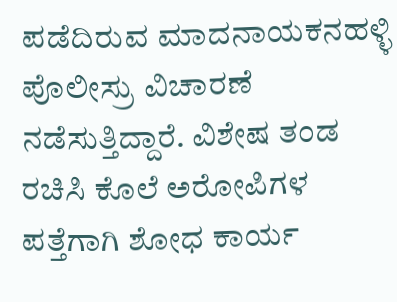ಪಡೆದಿರುವ ಮಾದನಾಯಕನಹಳ್ಳಿ ಪೊಲೀಸ್ರು ವಿಚಾರಣೆ ನಡೆಸುತ್ತಿದ್ದಾರೆ. ವಿಶೇಷ ತಂಡ ರಚಿಸಿ ಕೊಲೆ ಅರೋಪಿಗಳ ಪತ್ತೆಗಾಗಿ ಶೋಧ ಕಾರ್ಯ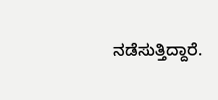ನಡೆಸುತ್ತಿದ್ದಾರೆ.